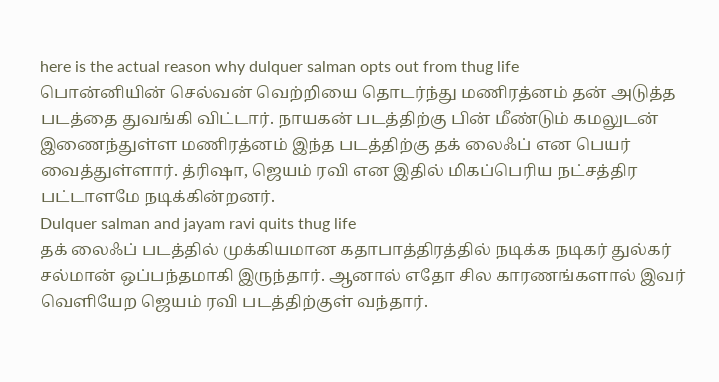here is the actual reason why dulquer salman opts out from thug life
பொன்னியின் செல்வன் வெற்றியை தொடர்ந்து மணிரத்னம் தன் அடுத்த படத்தை துவங்கி விட்டார். நாயகன் படத்திற்கு பின் மீண்டும் கமலுடன் இணைந்துள்ள மணிரத்னம் இந்த படத்திற்கு தக் லைஃப் என பெயர் வைத்துள்ளார். த்ரிஷா, ஜெயம் ரவி என இதில் மிகப்பெரிய நட்சத்திர பட்டாளமே நடிக்கின்றனர்.
Dulquer salman and jayam ravi quits thug life
தக் லைஃப் படத்தில் முக்கியமான கதாபாத்திரத்தில் நடிக்க நடிகர் துல்கர் சல்மான் ஒப்பந்தமாகி இருந்தார். ஆனால் எதோ சில காரணங்களால் இவர் வெளியேற ஜெயம் ரவி படத்திற்குள் வந்தார்.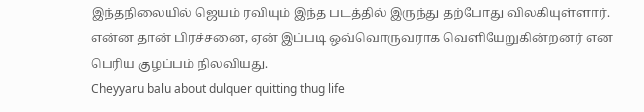இந்தநிலையில் ஜெயம் ரவியும் இந்த படத்தில் இருந்து தற்போது விலகியுள்ளார். என்ன தான் பிரச்சனை, ஏன் இப்படி ஒவ்வொருவராக வெளியேறுகின்றனர் என பெரிய குழப்பம் நிலவியது.
Cheyyaru balu about dulquer quitting thug life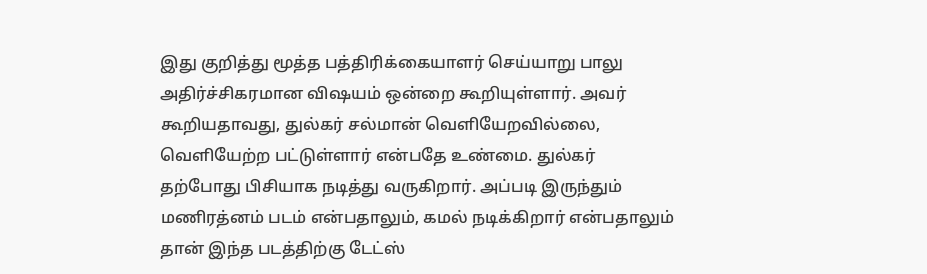இது குறித்து மூத்த பத்திரிக்கையாளர் செய்யாறு பாலு அதிர்ச்சிகரமான விஷயம் ஒன்றை கூறியுள்ளார். அவர் கூறியதாவது, துல்கர் சல்மான் வெளியேறவில்லை, வெளியேற்ற பட்டுள்ளார் என்பதே உண்மை. துல்கர் தற்போது பிசியாக நடித்து வருகிறார். அப்படி இருந்தும் மணிரத்னம் படம் என்பதாலும், கமல் நடிக்கிறார் என்பதாலும் தான் இந்த படத்திற்கு டேட்ஸ்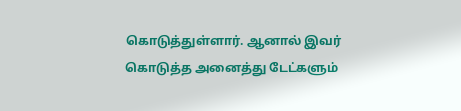கொடுத்துள்ளார். ஆனால் இவர் கொடுத்த அனைத்து டேட்களும்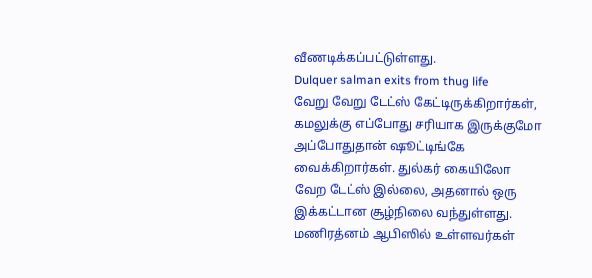வீணடிக்கப்பட்டுள்ளது.
Dulquer salman exits from thug life
வேறு வேறு டேட்ஸ் கேட்டிருக்கிறார்கள், கமலுக்கு எப்போது சரியாக இருக்குமோ அப்போதுதான் ஷூட்டிங்கே வைக்கிறார்கள். துல்கர் கையிலோ வேற டேட்ஸ் இல்லை, அதனால் ஒரு இக்கட்டான சூழ்நிலை வந்துள்ளது. மணிரத்னம் ஆபிஸில் உள்ளவர்கள்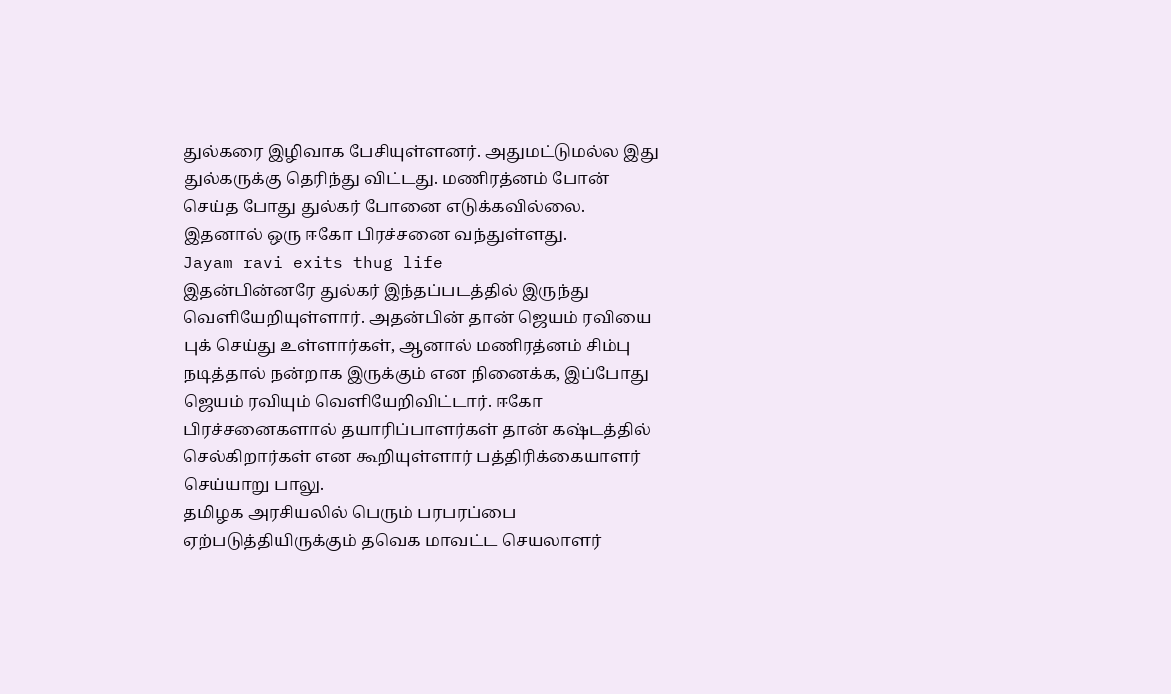துல்கரை இழிவாக பேசியுள்ளனர். அதுமட்டுமல்ல இது துல்கருக்கு தெரிந்து விட்டது. மணிரத்னம் போன் செய்த போது துல்கர் போனை எடுக்கவில்லை. இதனால் ஒரு ஈகோ பிரச்சனை வந்துள்ளது.
Jayam ravi exits thug life
இதன்பின்னரே துல்கர் இந்தப்படத்தில் இருந்து வெளியேறியுள்ளார். அதன்பின் தான் ஜெயம் ரவியை புக் செய்து உள்ளார்கள், ஆனால் மணிரத்னம் சிம்பு நடித்தால் நன்றாக இருக்கும் என நினைக்க, இப்போது ஜெயம் ரவியும் வெளியேறிவிட்டார். ஈகோ பிரச்சனைகளால் தயாரிப்பாளர்கள் தான் கஷ்டத்தில் செல்கிறார்கள் என கூறியுள்ளார் பத்திரிக்கையாளர் செய்யாறு பாலு.
தமிழக அரசியலில் பெரும் பரபரப்பை ஏற்படுத்தியிருக்கும் தவெக மாவட்ட செயலாளர்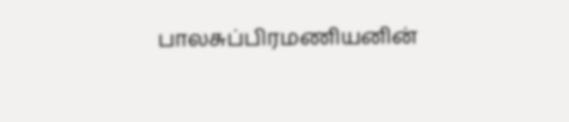பாலசுப்பிரமணியனின்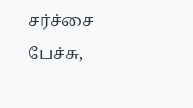சர்ச்சை பேச்சு,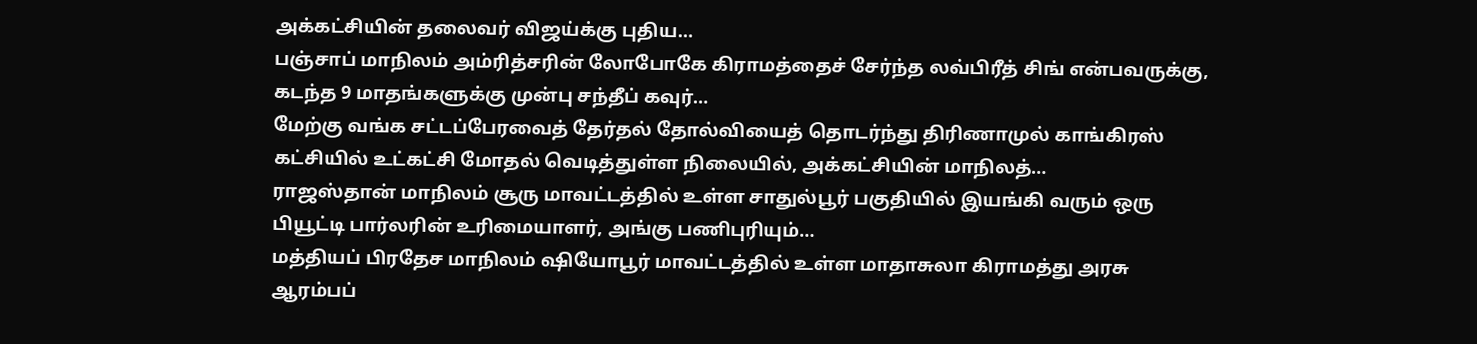அக்கட்சியின் தலைவர் விஜய்க்கு புதிய…
பஞ்சாப் மாநிலம் அம்ரித்சரின் லோபோகே கிராமத்தைச் சேர்ந்த லவ்பிரீத் சிங் என்பவருக்கு, கடந்த 9 மாதங்களுக்கு முன்பு சந்தீப் கவுர்…
மேற்கு வங்க சட்டப்பேரவைத் தேர்தல் தோல்வியைத் தொடர்ந்து திரிணாமுல் காங்கிரஸ் கட்சியில் உட்கட்சி மோதல் வெடித்துள்ள நிலையில், அக்கட்சியின் மாநிலத்…
ராஜஸ்தான் மாநிலம் சூரு மாவட்டத்தில் உள்ள சாதுல்பூர் பகுதியில் இயங்கி வரும் ஒரு பியூட்டி பார்லரின் உரிமையாளர், அங்கு பணிபுரியும்…
மத்தியப் பிரதேச மாநிலம் ஷியோபூர் மாவட்டத்தில் உள்ள மாதாசுலா கிராமத்து அரசு ஆரம்பப்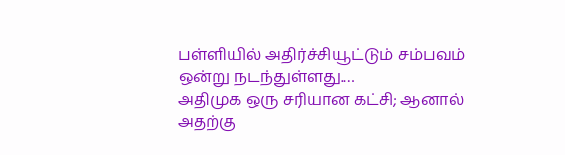பள்ளியில் அதிர்ச்சியூட்டும் சம்பவம் ஒன்று நடந்துள்ளது.…
அதிமுக ஒரு சரியான கட்சி; ஆனால் அதற்கு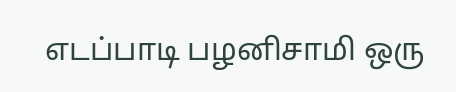எடப்பாடி பழனிசாமி ஒரு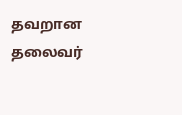தவறான தலைவர்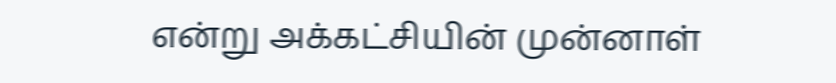என்று அக்கட்சியின் முன்னாள்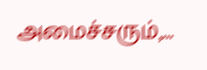அமைச்சரும்,…